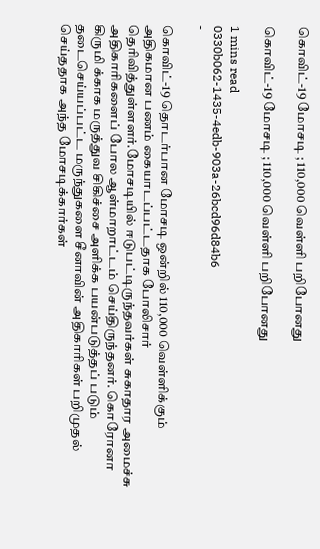கொவிட்-19 மோசடி ; 110,000 வெள்ளி பறிபோனது

கொவிட்-19 மோசடி ; 110,000 வெள்ளி பறிபோனது

1 mins read
0330b062-1435-4edb-903a-26bcd96d84b6
-

கொவிட்-19 தொடர்பான மோசடி ஒன்றில் 110,000 வெள்ளிக்கும் அதிகமான பணம் கையாடப்பட்டதாக போலிசார் தெரிவித்துள்ளளர்.மோசடியில் ஈடுபட்டிருந்தவர்கள் சுகாதார அமைச்சு அதிகாரிகளைப் போல ஆள்மாறாட்டம் செய்திருந்தனர். கொரோனா கிருமி க்காக மருத்துவ சிகிச்சை அளிக்க பயன்படுத்தப் படும் தடைசெய்யப்பட்ட மருந்துகளை சீனாவின் அதிகாரிகள் பறிமுதல் செய்ததாக அந்த மோசடிக்கார்கள்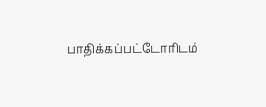பாதிக்கப்பட்டோரிடம்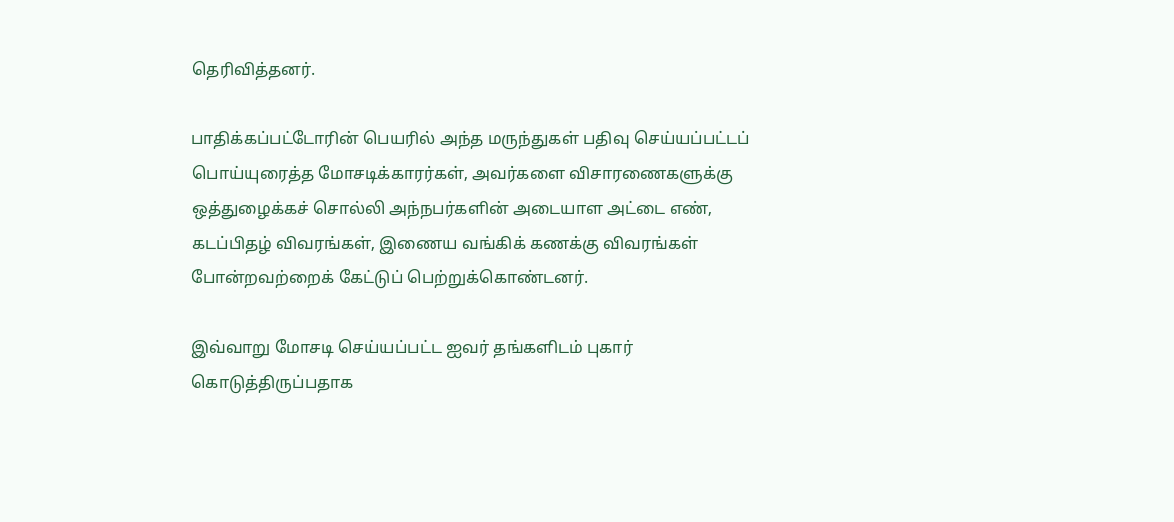தெரிவித்தனர்.

பாதிக்கப்பட்டோரின் பெயரில் அந்த மருந்துகள் பதிவு செய்யப்பட்டப் பொய்யுரைத்த மோசடிக்காரர்கள், அவர்களை விசாரணைகளுக்கு ஒத்துழைக்கச் சொல்லி அந்நபர்களின் அடையாள அட்டை எண், கடப்பிதழ் விவரங்கள், இணைய வங்கிக் கணக்கு விவரங்கள் போன்றவற்றைக் கேட்டுப் பெற்றுக்கொண்டனர்.

இவ்வாறு மோசடி செய்யப்பட்ட ஐவர் தங்களிடம் புகார் கொடுத்திருப்பதாக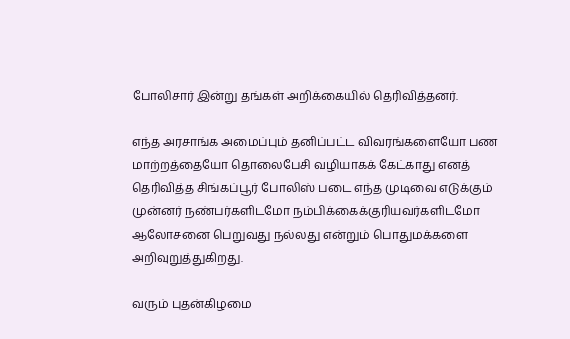போலிசார் இன்று தங்கள் அறிக்கையில் தெரிவித்தனர்.

எந்த அரசாங்க அமைப்பும் தனிப்பட்ட விவரங்களையோ பண மாற்றத்தையோ தொலைபேசி வழியாகக் கேட்காது எனத் தெரிவித்த சிங்கப்பூர் போலிஸ் படை எந்த முடிவை எடுக்கும் முன்னர் நண்பர்களிடமோ நம்பிக்கைக்குரியவர்களிடமோ ஆலோசனை பெறுவது நல்லது என்றும் பொதுமக்களை அறிவுறுத்துகிறது.

வரும் புதன்கிழமை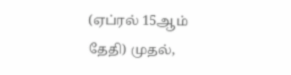(ஏப்ரல் 15ஆம் தேதி) முதல்,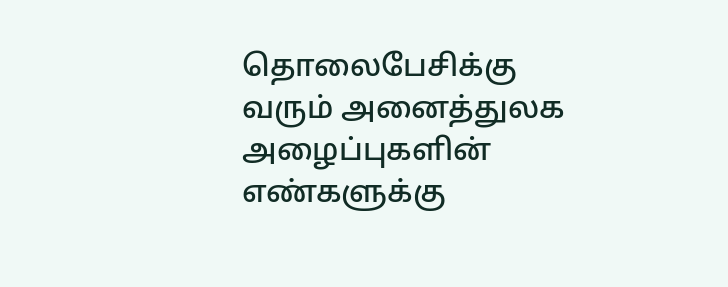தொலைபேசிக்கு வரும் அனைத்துலக அழைப்புகளின் எண்களுக்கு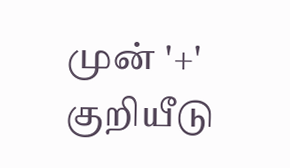முன் '+' குறியீடு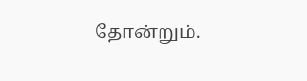தோன்றும்.